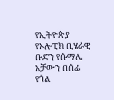የኢትዮጵያ የኦሎፒክ ቢሄራዊ ቡድን የሱማሌ አቻውን በሰፊ የጎል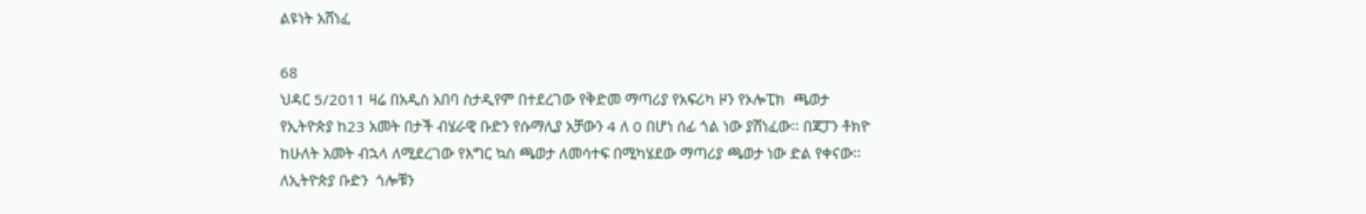ልዩነት አሸነፈ

68
ህዳር 5/2011 ዛሬ በአዲስ አበባ ስታዲየም በተደረገው የቅድመ ማጣሪያ የአፍሪካ ዞን የኦሎፒክ  ጫወታ  የኢትዮጵያ ከ23 አመት በታች ብሄራዊ ቡድን የሱማሊያ አቻውን 4 ለ 0 በሆነ ሰፊ ጎል ነው ያሸነፈው፡፡ በጃፓን ቶክዮ ከሁለት አመት ብኋላ ለሚደረገው የእግር ኳስ ጫወታ ለመሳተፍ በሚካሄደው ማጣሪያ ጫወታ ነው ድል የቀናው፡፡ ለኢትዮጵያ ቡድን  ጎሎቹን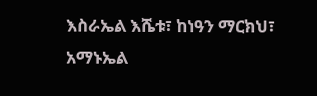እስራኤል እሼቱ፣ ከነዓን ማርክህ፣ አማኑኤል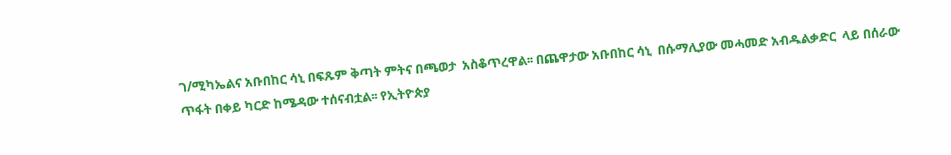ገ/ሚካኤልና አቡበከር ሳኒ በፍጹም ቅጣት ምትና በጫወታ  አስቆጥረዋል፡፡ በጨዋታው አቡበከር ሳኒ  በሱማሊያው መሓመድ አብዱልቃድር  ላይ በሰራው ጥፋት በቀይ ካርድ ከሜዳው ተሰናብቷል፡፡ የኢትዮጵያ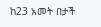ከ23 አመት በታች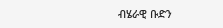ብሄራዊ ቡድን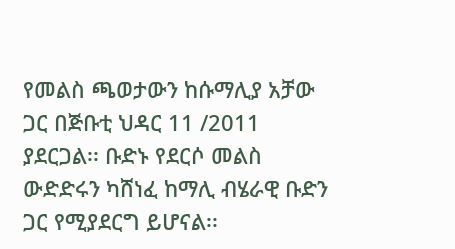የመልስ ጫወታውን ከሱማሊያ አቻው ጋር በጅቡቲ ህዳር 11 /2011 ያደርጋል፡፡ ቡድኑ የደርሶ መልስ ውድድሩን ካሸነፈ ከማሊ ብሄራዊ ቡድን ጋር የሚያደርግ ይሆናል፡፡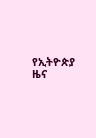የኢትዮጵያ ዜና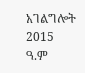አገልግሎት
2015
ዓ.ም